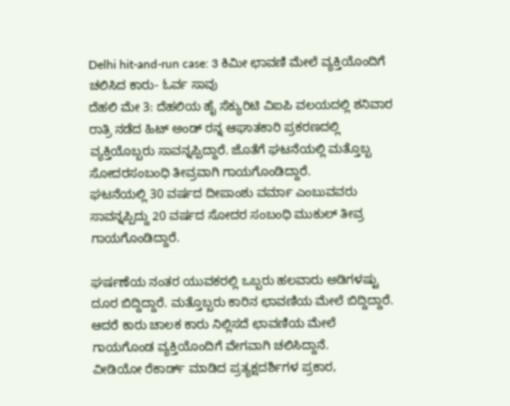Delhi hit-and-run case: 3 ಕಿಮೀ ಛಾವಣಿ ಮೇಲೆ ವ್ಯಕ್ತಿಯೊಂದಿಗೆ ಚಲಿಸಿದ ಕಾರು- ಓರ್ವ ಸಾವು
ದೆಹಲಿ ಮೇ 3: ದೆಹಲಿಯ ಹೈ ಸೆಕ್ಯುರಿಟಿ ವಿಐಪಿ ವಲಯದಲ್ಲಿ ಶನಿವಾರ ರಾತ್ರಿ ನಡೆದ ಹಿಟ್ ಅಂಡ್ ರನ್ನ ಆಘಾತಕಾರಿ ಪ್ರಕರಣದಲ್ಲಿ ವ್ಯಕ್ತಿಯೊಬ್ಬರು ಸಾವನ್ನಪ್ಪಿದ್ದಾರೆ. ಜೊತೆಗೆ ಘಟನೆಯಲ್ಲಿ ಮತ್ತೊಬ್ಬ ಸೋದರಸಂಬಂಧಿ ತೀವ್ರವಾಗಿ ಗಾಯಗೊಂಡಿದ್ದಾರೆ.
ಘಟನೆಯಲ್ಲಿ 30 ವರ್ಷದ ದೀಪಾಂಶು ವರ್ಮಾ ಎಂಬುವವರು ಸಾವನ್ನಪ್ಪಿದ್ದು 20 ವರ್ಷದ ಸೋದರ ಸಂಬಂಧಿ ಮುಕುಲ್ ತೀವ್ರ ಗಾಯಗೊಂಡಿದ್ದಾರೆ.

ಘರ್ಷಣೆಯ ನಂತರ ಯುವಕರಲ್ಲಿ ಒಬ್ಬರು ಹಲವಾರು ಅಡಿಗಳಷ್ಟು ದೂರ ಬಿದ್ದಿದ್ದಾರೆ. ಮತ್ತೊಬ್ಬರು ಕಾರಿನ ಛಾವಣಿಯ ಮೇಲೆ ಬಿದ್ದಿದ್ದಾರೆ. ಆದರೆ ಕಾರು ಚಾಲಕ ಕಾರು ನಿಲ್ಲಿಸದೆ ಛಾವಣಿಯ ಮೇಲೆ ಗಾಯಗೊಂಡ ವ್ಯಕ್ತಿಯೊಂದಿಗೆ ವೇಗವಾಗಿ ಚಲಿಸಿದ್ದಾನೆ.
ವೀಡಿಯೋ ರೆಕಾರ್ಡ್ ಮಾಡಿದ ಪ್ರತ್ಯಕ್ಷದರ್ಶಿಗಳ ಪ್ರಕಾರ,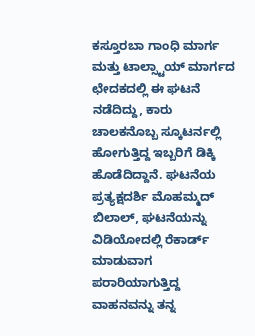ಕಸ್ತೂರಬಾ ಗಾಂಧಿ ಮಾರ್ಗ ಮತ್ತು ಟಾಲ್ಸ್ಟಾಯ್ ಮಾರ್ಗದ ಛೇದಕದಲ್ಲಿ ಈ ಘಟನೆ ನಡೆದಿದ್ದು, ಕಾರು ಚಾಲಕನೊಬ್ಬ ಸ್ಕೂಟರ್ನಲ್ಲಿ ಹೋಗುತ್ತಿದ್ದ ಇಬ್ಬರಿಗೆ ಡಿಕ್ಕಿ ಹೊಡೆದಿದ್ದಾನೆ. ಘಟನೆಯ ಪ್ರತ್ಯಕ್ಷದರ್ಶಿ ಮೊಹಮ್ಮದ್ ಬಿಲಾಲ್, ಘಟನೆಯನ್ನು ವಿಡಿಯೋದಲ್ಲಿ ರೆಕಾರ್ಡ್ ಮಾಡುವಾಗ ಪರಾರಿಯಾಗುತ್ತಿದ್ದ ವಾಹನವನ್ನು ತನ್ನ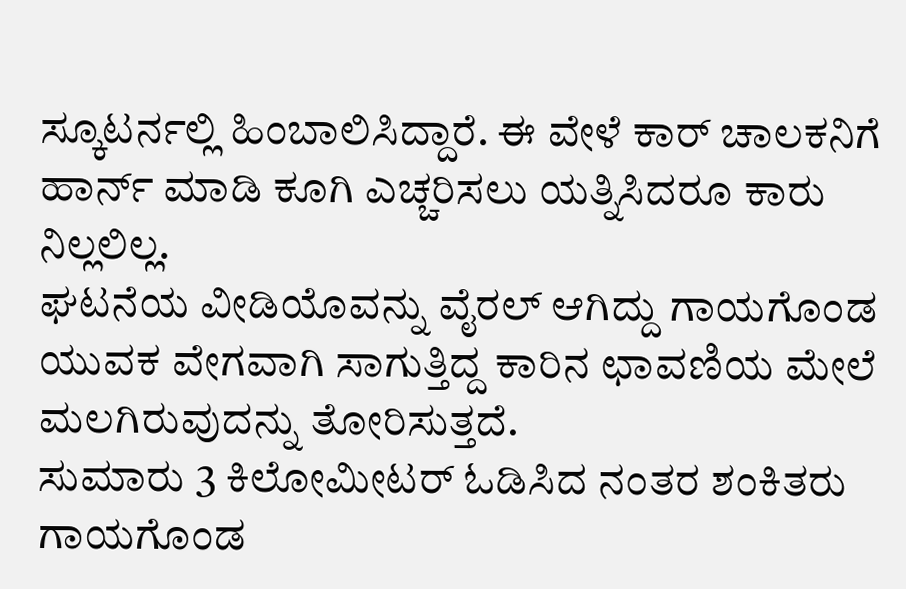ಸ್ಕೂಟರ್ನಲ್ಲಿ ಹಿಂಬಾಲಿಸಿದ್ದಾರೆ. ಈ ವೇಳೆ ಕಾರ್ ಚಾಲಕನಿಗೆ ಹಾರ್ನ್ ಮಾಡಿ ಕೂಗಿ ಎಚ್ಚರಿಸಲು ಯತ್ನಿಸಿದರೂ ಕಾರು ನಿಲ್ಲಲಿಲ್ಲ.
ಘಟನೆಯ ವೀಡಿಯೊವನ್ನು ವೈರಲ್ ಆಗಿದ್ದು ಗಾಯಗೊಂಡ ಯುವಕ ವೇಗವಾಗಿ ಸಾಗುತ್ತಿದ್ದ ಕಾರಿನ ಛಾವಣಿಯ ಮೇಲೆ ಮಲಗಿರುವುದನ್ನು ತೋರಿಸುತ್ತದೆ.
ಸುಮಾರು 3 ಕಿಲೋಮೀಟರ್ ಓಡಿಸಿದ ನಂತರ ಶಂಕಿತರು ಗಾಯಗೊಂಡ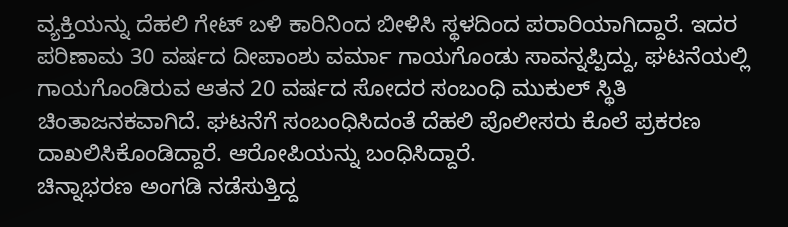ವ್ಯಕ್ತಿಯನ್ನು ದೆಹಲಿ ಗೇಟ್ ಬಳಿ ಕಾರಿನಿಂದ ಬೀಳಿಸಿ ಸ್ಥಳದಿಂದ ಪರಾರಿಯಾಗಿದ್ದಾರೆ. ಇದರ ಪರಿಣಾಮ 30 ವರ್ಷದ ದೀಪಾಂಶು ವರ್ಮಾ ಗಾಯಗೊಂಡು ಸಾವನ್ನಪ್ಪಿದ್ದು, ಘಟನೆಯಲ್ಲಿ ಗಾಯಗೊಂಡಿರುವ ಆತನ 20 ವರ್ಷದ ಸೋದರ ಸಂಬಂಧಿ ಮುಕುಲ್ ಸ್ಥಿತಿ ಚಿಂತಾಜನಕವಾಗಿದೆ. ಘಟನೆಗೆ ಸಂಬಂಧಿಸಿದಂತೆ ದೆಹಲಿ ಪೊಲೀಸರು ಕೊಲೆ ಪ್ರಕರಣ ದಾಖಲಿಸಿಕೊಂಡಿದ್ದಾರೆ. ಆರೋಪಿಯನ್ನು ಬಂಧಿಸಿದ್ದಾರೆ.
ಚಿನ್ನಾಭರಣ ಅಂಗಡಿ ನಡೆಸುತ್ತಿದ್ದ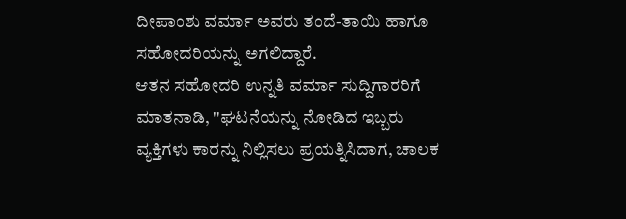ದೀಪಾಂಶು ವರ್ಮಾ ಅವರು ತಂದೆ-ತಾಯಿ ಹಾಗೂ ಸಹೋದರಿಯನ್ನು ಅಗಲಿದ್ದಾರೆ.
ಆತನ ಸಹೋದರಿ ಉನ್ನತಿ ವರ್ಮಾ ಸುದ್ದಿಗಾರರಿಗೆ ಮಾತನಾಡಿ, "ಘಟನೆಯನ್ನು ನೋಡಿದ ಇಬ್ಬರು ವ್ಯಕ್ತಿಗಳು ಕಾರನ್ನು ನಿಲ್ಲಿಸಲು ಪ್ರಯತ್ನಿಸಿದಾಗ, ಚಾಲಕ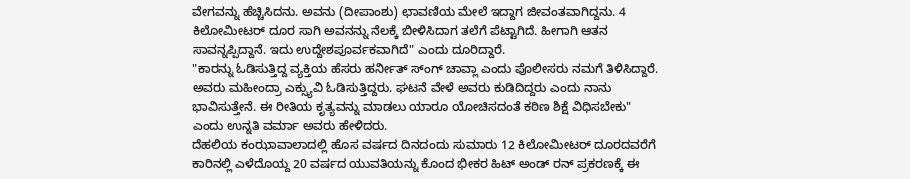ವೇಗವನ್ನು ಹೆಚ್ಚಿಸಿದನು. ಅವನು (ದೀಪಾಂಶು) ಛಾವಣಿಯ ಮೇಲೆ ಇದ್ದಾಗ ಜೀವಂತವಾಗಿದ್ದನು. 4 ಕಿಲೋಮೀಟರ್ ದೂರ ಸಾಗಿ ಅವನನ್ನು ನೆಲಕ್ಕೆ ಬೀಳಿಸಿದಾಗ ತಲೆಗೆ ಪೆಟ್ಟಾಗಿದೆ. ಹೀಗಾಗಿ ಆತನ ಸಾವನ್ನಪ್ಪಿದ್ದಾನೆ. ಇದು ಉದ್ದೇಶಪೂರ್ವಕವಾಗಿದೆ" ಎಂದು ದೂರಿದ್ದಾರೆ.
"ಕಾರನ್ನು ಓಡಿಸುತ್ತಿದ್ದ ವ್ಯಕ್ತಿಯ ಹೆಸರು ಹರ್ನೀತ್ ಸ್ಂಗ್ ಚಾವ್ಲಾ ಎಂದು ಪೊಲೀಸರು ನಮಗೆ ತಿಳಿಸಿದ್ದಾರೆ. ಅವರು ಮಹೀಂದ್ರಾ ಎಕ್ಸ್ಯುವಿ ಓಡಿಸುತ್ತಿದ್ದರು. ಘಟನೆ ವೇಳೆ ಅವರು ಕುಡಿದಿದ್ದರು ಎಂದು ನಾನು ಭಾವಿಸುತ್ತೇನೆ. ಈ ರೀತಿಯ ಕೃತ್ಯವನ್ನು ಮಾಡಲು ಯಾರೂ ಯೋಚಿಸದಂತೆ ಕಠಿಣ ಶಿಕ್ಷೆ ವಿಧಿಸಬೇಕು" ಎಂದು ಉನ್ನತಿ ವರ್ಮಾ ಅವರು ಹೇಳಿದರು.
ದೆಹಲಿಯ ಕಂಝಾವಾಲಾದಲ್ಲಿ ಹೊಸ ವರ್ಷದ ದಿನದಂದು ಸುಮಾರು 12 ಕಿಲೋಮೀಟರ್ ದೂರದವರೆಗೆ ಕಾರಿನಲ್ಲಿ ಎಳೆದೊಯ್ದ 20 ವರ್ಷದ ಯುವತಿಯನ್ನು ಕೊಂದ ಭೀಕರ ಹಿಟ್ ಅಂಡ್ ರನ್ ಪ್ರಕರಣಕ್ಕೆ ಈ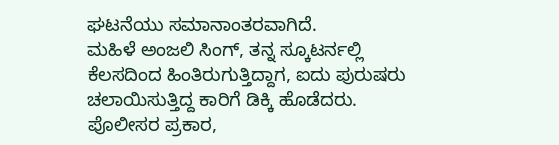ಘಟನೆಯು ಸಮಾನಾಂತರವಾಗಿದೆ.
ಮಹಿಳೆ ಅಂಜಲಿ ಸಿಂಗ್, ತನ್ನ ಸ್ಕೂಟರ್ನಲ್ಲಿ ಕೆಲಸದಿಂದ ಹಿಂತಿರುಗುತ್ತಿದ್ದಾಗ, ಐದು ಪುರುಷರು ಚಲಾಯಿಸುತ್ತಿದ್ದ ಕಾರಿಗೆ ಡಿಕ್ಕಿ ಹೊಡೆದರು. ಪೊಲೀಸರ ಪ್ರಕಾರ,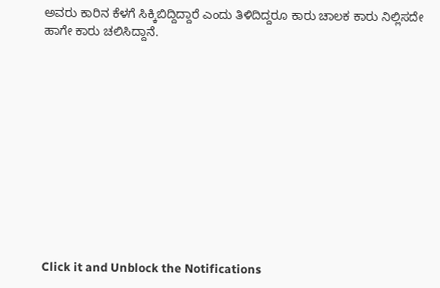ಅವರು ಕಾರಿನ ಕೆಳಗೆ ಸಿಕ್ಕಿಬಿದ್ದಿದ್ದಾರೆ ಎಂದು ತಿಳಿದಿದ್ದರೂ ಕಾರು ಚಾಲಕ ಕಾರು ನಿಲ್ಲಿಸದೇ ಹಾಗೇ ಕಾರು ಚಲಿಸಿದ್ದಾನೆ.












Click it and Unblock the Notifications